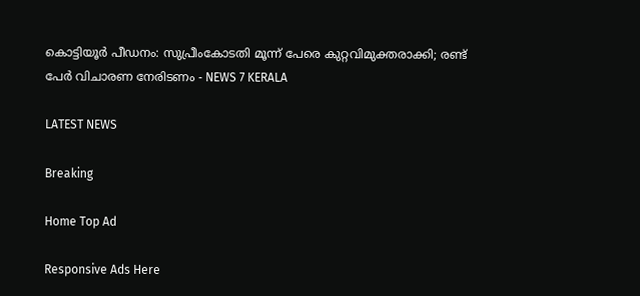കൊട്ടിയൂര്‍ പീഡനം: സുപ്രീംകോടതി മൂന്ന് പേരെ കുറ്റവിമുക്തരാക്കി; രണ്ട് പേര്‍ വിചാരണ നേരിടണം - NEWS 7 KERALA

LATEST NEWS

Breaking

Home Top Ad

Responsive Ads Here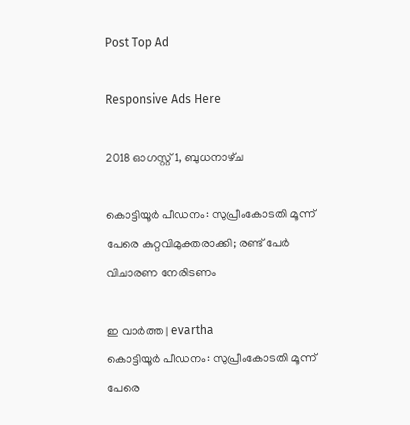Post Top Ad

Responsive Ads Here

2018 ഓഗസ്റ്റ് 1, ബുധനാഴ്‌ച

കൊട്ടിയൂര്‍ പീഡനം: സുപ്രീംകോടതി മൂന്ന് പേരെ കുറ്റവിമുക്തരാക്കി; രണ്ട് പേര്‍ വിചാരണ നേരിടണം

ഇ വാർത്ത | evartha
കൊട്ടിയൂര്‍ പീഡനം: സുപ്രീംകോടതി മൂന്ന് പേരെ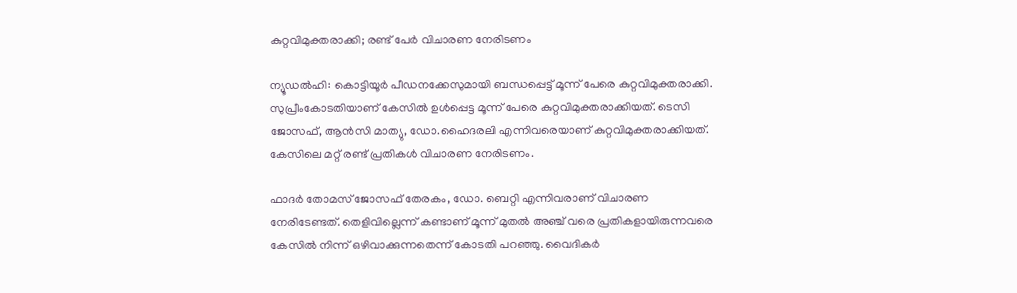കുറ്റവിമുക്തരാക്കി; രണ്ട് പേര്‍ വിചാരണ നേരിടണം

ന്യൂഡല്‍ഹി: കൊട്ടിയൂര്‍ പീഡനക്കേസുമായി ബന്ധപ്പെട്ട് മൂന്ന് പേരെ കുറ്റവിമുക്തരാക്കി. സുപ്രീംകോടതിയാണ് കേസില്‍ ഉള്‍പ്പെട്ട മൂന്ന് പേരെ കുറ്റവിമുക്തരാക്കിയത്. ടെസി ജോസഫ്, ആന്‍സി മാത്യു, ഡോ.ഹൈദരലി എന്നിവരെയാണ് കുറ്റവിമുക്തരാക്കിയത്. കേസിലെ മറ്റ് രണ്ട് പ്രതികള്‍ വിചാരണ നേരിടണം.

ഫാദര്‍ തോമസ് ജോസഫ് തേരകം, ഡോ. ബെറ്റി എന്നിവരാണ് വിചാരണ നേരിടേണ്ടത്. തെളിവില്ലെന്ന് കണ്ടാണ് മൂന്ന് മുതല്‍ അഞ്ച് വരെ പ്രതികളായിരുന്നവരെ കേസില്‍ നിന്ന് ഒഴിവാക്കുന്നതെന്ന് കോടതി പറഞ്ഞു. വൈദികര്‍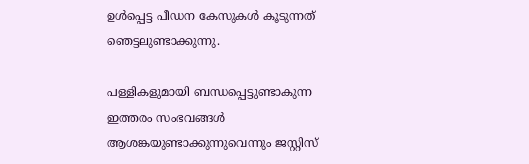ഉള്‍പ്പെട്ട പീഡന കേസുകള്‍ കൂടുന്നത് ഞെട്ടലുണ്ടാക്കുന്നു.

പള്ളികളുമായി ബന്ധപ്പെട്ടുണ്ടാകുന്ന ഇത്തരം സംഭവങ്ങള്‍ ആശങ്കയുണ്ടാക്കുന്നുവെന്നും ജസ്റ്റിസ്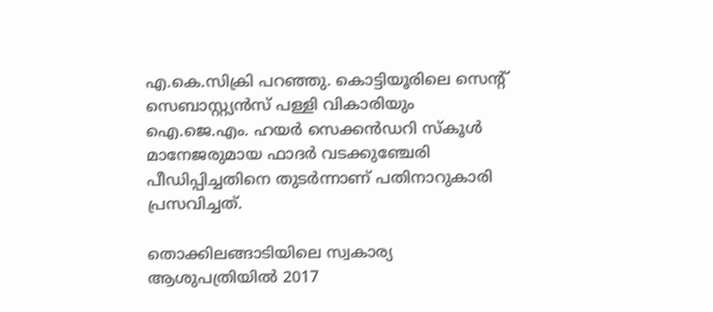എ.കെ.സിക്രി പറഞ്ഞു. കൊട്ടിയൂരിലെ സെന്റ് സെബാസ്റ്റ്യന്‍സ് പള്ളി വികാരിയും ഐ.ജെ.എം. ഹയര്‍ സെക്കന്‍ഡറി സ്‌കൂള്‍ മാനേജരുമായ ഫാദര്‍ വടക്കുഞ്ചേരി പീഡിപ്പിച്ചതിനെ തുടര്‍ന്നാണ് പതിനാറുകാരി പ്രസവിച്ചത്.

തൊക്കിലങ്ങാടിയിലെ സ്വകാര്യ ആശുപത്രിയില്‍ 2017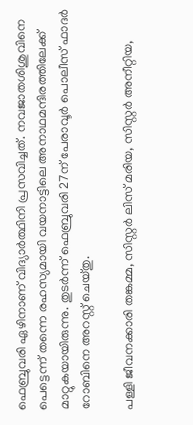ഫെബ്രുവരി ഏഴിനാണ് വിദ്യാര്‍ത്ഥിനി പ്രസവിച്ചത്. നവജാതശിശുവിനെ പെട്ടെന്ന് തന്നെ രഹസ്യമായി വയനാട്ടിലെ അനാഥമന്ദിരത്തിലേക്ക് മാറ്റുകയായിരുന്നു. തുടര്‍ന്ന് ഫെബ്രുവരി 27ന് പേരാവൂര്‍ പൊലീസ് ഫാദര്‍ റോബിനെ അറസ്റ്റ് ചെയ്തു.

പള്ളി ജീവനക്കാരി തങ്കമ്മ, സിസ്റ്റര്‍ ലിസ് മരിയ, സിസ്റ്റര്‍ അനീറ്റിയ,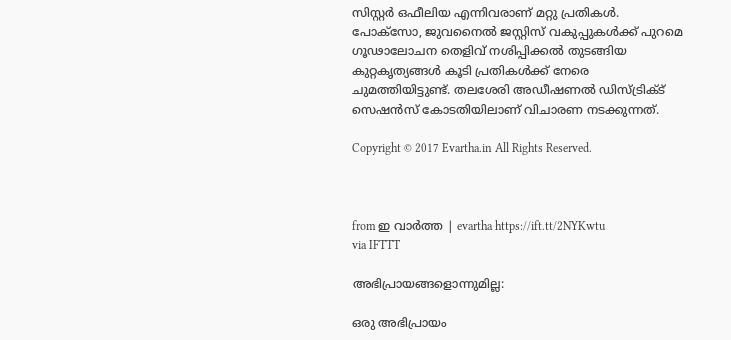സിസ്റ്റര്‍ ഒഫീലിയ എന്നിവരാണ് മറ്റു പ്രതികള്‍. പോക്‌സോ, ജുവനൈല്‍ ജസ്റ്റിസ് വകുപ്പുകള്‍ക്ക് പുറമെ ഗൂഢാലോചന തെളിവ് നശിപ്പിക്കല്‍ തുടങ്ങിയ കുറ്റകൃത്യങ്ങള്‍ കൂടി പ്രതികള്‍ക്ക് നേരെ ചുമത്തിയിട്ടുണ്ട്. തലശേരി അഡീഷണല്‍ ഡിസ്ട്രിക്ട് സെഷന്‍സ് കോടതിയിലാണ് വിചാരണ നടക്കുന്നത്.

Copyright © 2017 Evartha.in All Rights Reserved.



from ഇ വാർത്ത | evartha https://ift.tt/2NYKwtu
via IFTTT

അഭിപ്രായങ്ങളൊന്നുമില്ല:

ഒരു അഭിപ്രായം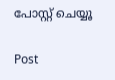പോസ്റ്റ് ചെയ്യൂ

Post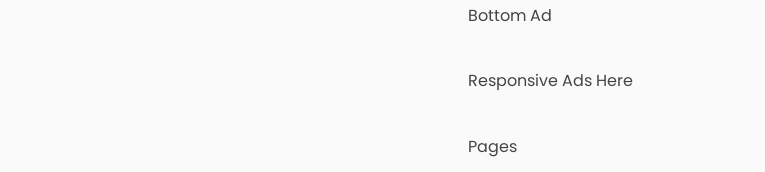Bottom Ad

Responsive Ads Here

Pages